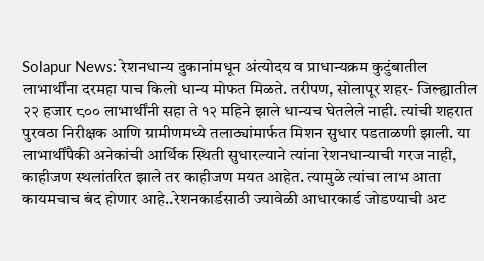Solapur News: रेशनधान्य दुकानांमधून अंत्योदय व प्राधान्यक्रम कुटुंबातील लाभार्थींना दरमहा पाच किलो धान्य मोफत मिळते. तरीपण, सोलापूर शहर- जिल्ह्यातील २२ हजार ८०० लाभार्थींनी सहा ते १२ महिने झाले धान्यच घेतलेले नाही. त्यांची शहरात पुरवठा निरीक्षक आणि ग्रामीणमध्ये तलाठ्यांमार्फत मिशन सुधार पडताळणी झाली. या लाभार्थींपैकी अनेकांची आर्थिक स्थिती सुधारल्याने त्यांना रेशनधान्याची गरज नाही, काहीजण स्थलांतरित झाले तर काहीजण मयत आहेत. त्यामुळे त्यांचा लाभ आता कायमचाच बंद होणार आहे..रेशनकार्डसाठी ज्यावेळी आधारकार्ड जोडण्याची अट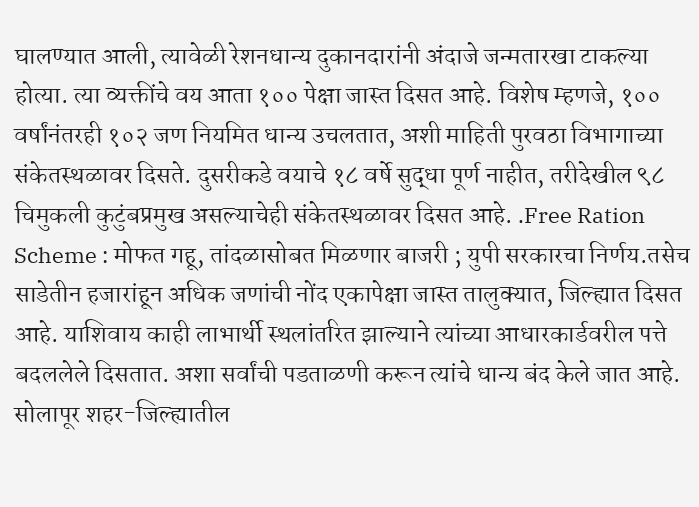घालण्यात आली, त्यावेळी रेशनधान्य दुकानदारांनी अंदाजे जन्मतारखा टाकल्या होत्या. त्या व्यक्तींचे वय आता १०० पेक्षा जास्त दिसत आहे. विशेष म्हणजे, १०० वर्षांनंतरही १०२ जण नियमित धान्य उचलतात, अशी माहिती पुरवठा विभागाच्या संकेतस्थळावर दिसते. दुसरीकडे वयाचे १८ वर्षे सुद्धा पूर्ण नाहीत, तरीदेखील ९८ चिमुकली कुटुंबप्रमुख असल्याचेही संकेतस्थळावर दिसत आहे. .Free Ration Scheme : मोफत गहू, तांदळासोबत मिळणार बाजरी ; युपी सरकारचा निर्णय.तसेच साडेतीन हजारांहून अधिक जणांची नोंद एकापेक्षा जास्त तालुक्यात, जिल्ह्यात दिसत आहे. याशिवाय काही लाभार्थी स्थलांतरित झाल्याने त्यांच्या आधारकार्डवरील पत्ते बदललेले दिसतात. अशा सर्वांची पडताळणी करून त्यांचे धान्य बंद केले जात आहे. सोलापूर शहर-जिल्ह्यातील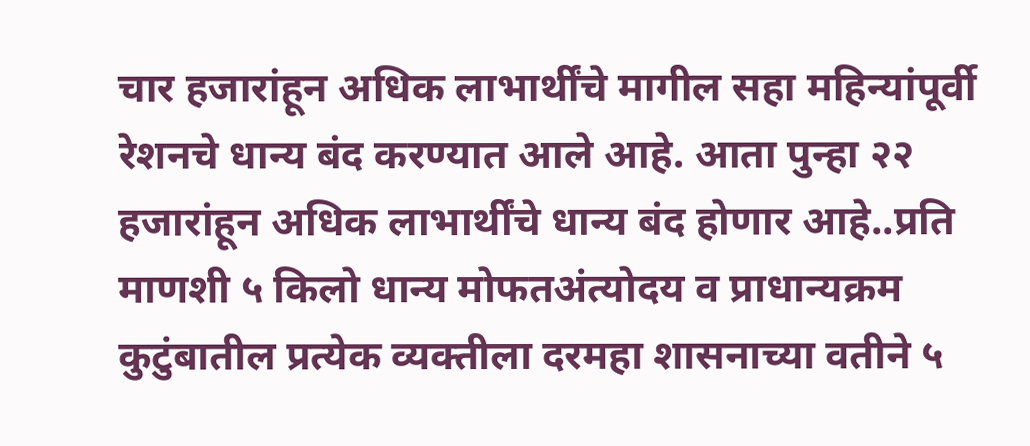चार हजारांहून अधिक लाभार्थींचे मागील सहा महिन्यांपूर्वी रेशनचे धान्य बंद करण्यात आले आहे. आता पुन्हा २२ हजारांहून अधिक लाभार्थींचे धान्य बंद होणार आहे..प्रति माणशी ५ किलो धान्य मोफतअंत्योदय व प्राधान्यक्रम कुटुंबातील प्रत्येक व्यक्तीला दरमहा शासनाच्या वतीने ५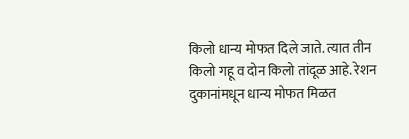किलो धान्य मोफत दिले जाते. त्यात तीन किलो गहू व दोन किलो तांदूळ आहे. रेशन दुकानांमधून धान्य मोफत मिळत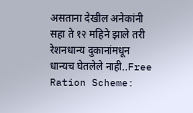असताना देखील अनेकांनी सहा ते १२ महिने झाले तरी रेशनधान्य दुकानांमधून धान्यच घेतलेले नाही..Free Ration Scheme: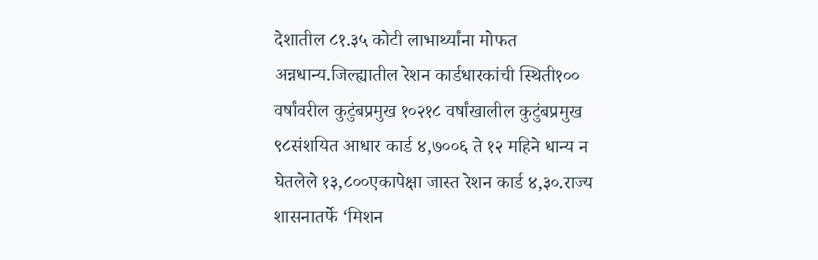देशातील ८१.३५ कोटी लाभार्थ्यांना मोफत अन्नधान्य.जिल्ह्यातील रेशन कार्डधारकांची स्थिती१०० वर्षांवरील कुटुंबप्रमुख १०२१८ वर्षांखालील कुटुंबप्रमुख ९८संशयित आधार कार्ड ४,७००६ ते १२ महिने धान्य न घेतलेले १३,८००एकापेक्षा जास्त रेशन कार्ड ४,३०.राज्य शासनातर्फे ‘मिशन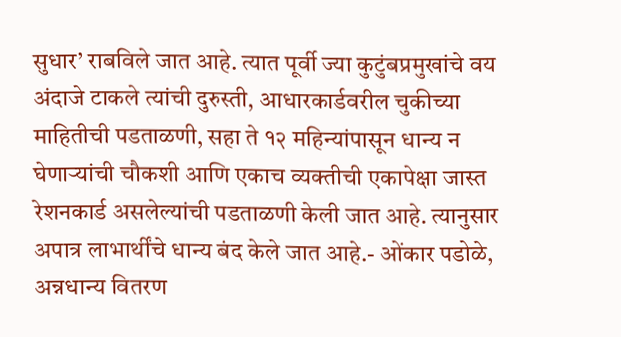सुधार’ राबविले जात आहे. त्यात पूर्वी ज्या कुटुंबप्रमुखांचे वय अंदाजे टाकले त्यांची दुरुस्ती, आधारकार्डवरील चुकीच्या माहितीची पडताळणी, सहा ते १२ महिन्यांपासून धान्य न घेणाऱ्यांची चौकशी आणि एकाच व्यक्तीची एकापेक्षा जास्त रेशनकार्ड असलेल्यांची पडताळणी केली जात आहे. त्यानुसार अपात्र लाभार्थींचे धान्य बंद केले जात आहे.- ओंकार पडोळे, अन्नधान्य वितरण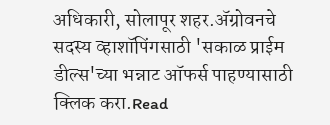अधिकारी, सोलापूर शहर.ॲग्रोवनचे सदस्य व्हाशॉपिंगसाठी 'सकाळ प्राईम डील्स'च्या भन्नाट ऑफर्स पाहण्यासाठी क्लिक करा.Read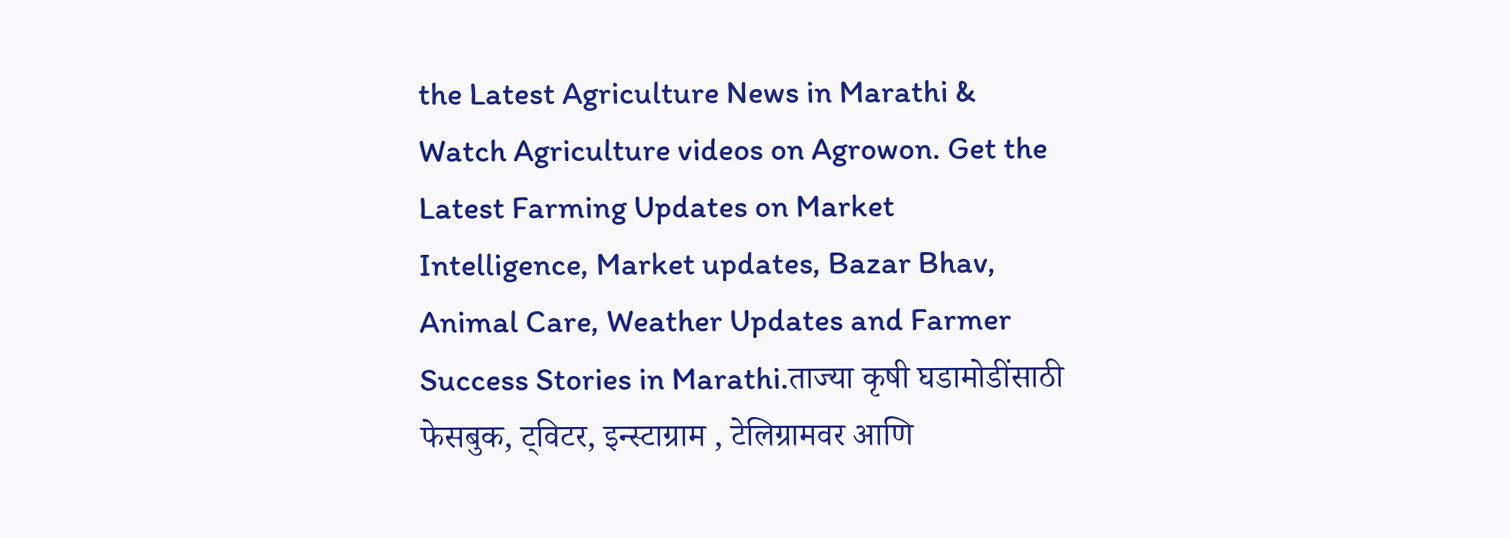the Latest Agriculture News in Marathi & Watch Agriculture videos on Agrowon. Get the Latest Farming Updates on Market Intelligence, Market updates, Bazar Bhav, Animal Care, Weather Updates and Farmer Success Stories in Marathi.ताज्या कृषी घडामोडींसाठी फेसबुक, ट्विटर, इन्स्टाग्राम , टेलिग्रामवर आणि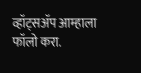व्हॉट्सॲप आम्हाला फॉलो करा.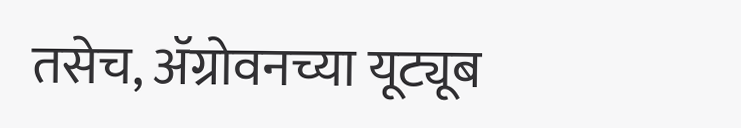तसेच, ॲग्रोवनच्या यूट्यूब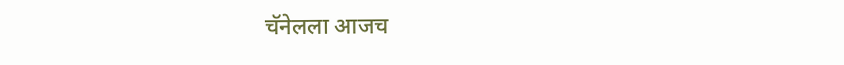चॅनेलला आजच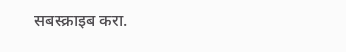सबस्क्राइब करा.